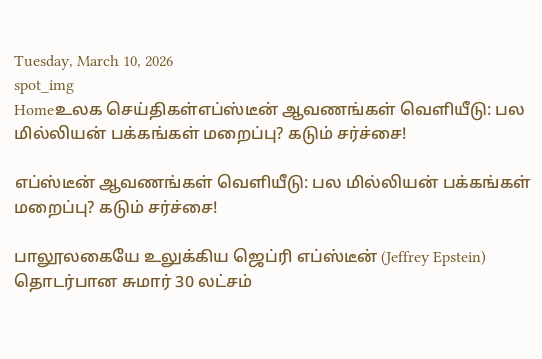Tuesday, March 10, 2026
spot_img
Homeஉலக செய்திகள்எப்ஸ்டீன் ஆவணங்கள் வெளியீடு: பல மில்லியன் பக்கங்கள் மறைப்பு? கடும் சர்ச்சை!

எப்ஸ்டீன் ஆவணங்கள் வெளியீடு: பல மில்லியன் பக்கங்கள் மறைப்பு? கடும் சர்ச்சை!

பாலூலகையே உலுக்கிய ஜெப்ரி எப்ஸ்டீன் (Jeffrey Epstein) தொடர்பான சுமார் 30 லட்சம்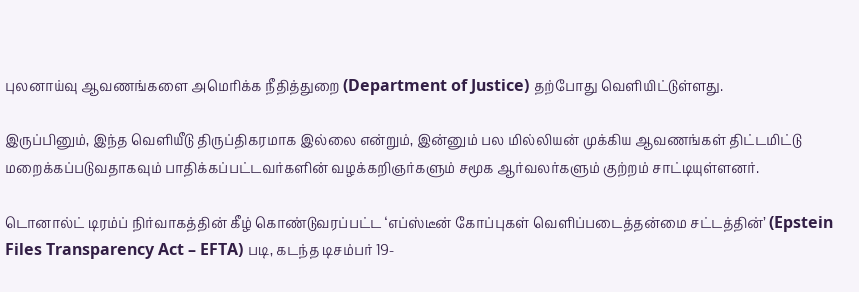புலனாய்வு ஆவணங்களை அமெரிக்க நீதித்துறை (Department of Justice) தற்போது வெளியிட்டுள்ளது.

இருப்பினும், இந்த வெளியீடு திருப்திகரமாக இல்லை என்றும், இன்னும் பல மில்லியன் முக்கிய ஆவணங்கள் திட்டமிட்டு மறைக்கப்படுவதாகவும் பாதிக்கப்பட்டவர்களின் வழக்கறிஞர்களும் சமூக ஆர்வலர்களும் குற்றம் சாட்டியுள்ளனர்.

டொனால்ட் டிரம்ப் நிர்வாகத்தின் கீழ் கொண்டுவரப்பட்ட ‘எப்ஸ்டீன் கோப்புகள் வெளிப்படைத்தன்மை சட்டத்தின்’ (Epstein Files Transparency Act – EFTA) படி, கடந்த டிசம்பர் 19-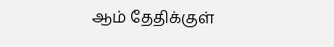ஆம் தேதிக்குள்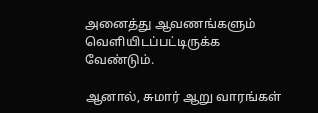அனைத்து ஆவணங்களும் வெளியிடப்பட்டிருக்க வேண்டும்.

ஆனால், சுமார் ஆறு வாரங்கள்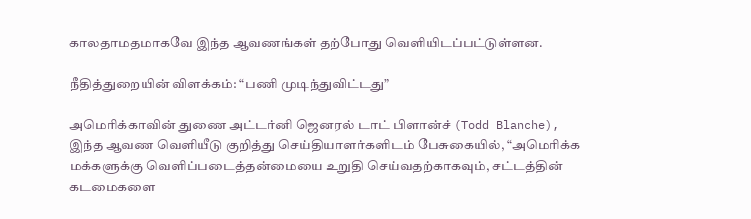காலதாமதமாகவே இந்த ஆவணங்கள் தற்போது வெளியிடப்பட்டுள்ளன.

நீதித்துறையின் விளக்கம்: “பணி முடிந்துவிட்டது”

அமெரிக்காவின் துணை அட்டர்னி ஜெனரல் டாட் பிளான்ச் (Todd Blanche), இந்த ஆவண வெளியீடு குறித்து செய்தியாளர்களிடம் பேசுகையில், “அமெரிக்க மக்களுக்கு வெளிப்படைத்தன்மையை உறுதி செய்வதற்காகவும், சட்டத்தின் கடமைகளை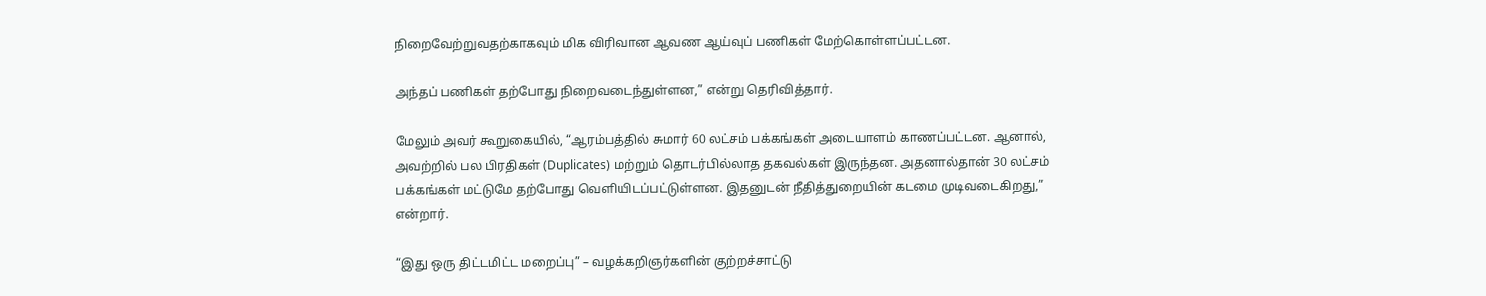நிறைவேற்றுவதற்காகவும் மிக விரிவான ஆவண ஆய்வுப் பணிகள் மேற்கொள்ளப்பட்டன.

அந்தப் பணிகள் தற்போது நிறைவடைந்துள்ளன,” என்று தெரிவித்தார்.

மேலும் அவர் கூறுகையில், “ஆரம்பத்தில் சுமார் 60 லட்சம் பக்கங்கள் அடையாளம் காணப்பட்டன. ஆனால், அவற்றில் பல பிரதிகள் (Duplicates) மற்றும் தொடர்பில்லாத தகவல்கள் இருந்தன. அதனால்தான் 30 லட்சம் பக்கங்கள் மட்டுமே தற்போது வெளியிடப்பட்டுள்ளன. இதனுடன் நீதித்துறையின் கடமை முடிவடைகிறது,” என்றார்.

“இது ஒரு திட்டமிட்ட மறைப்பு” – வழக்கறிஞர்களின் குற்றச்சாட்டு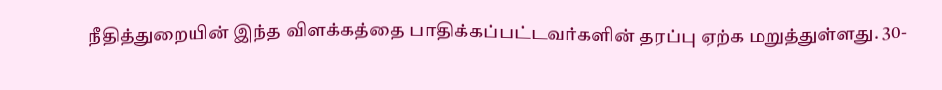நீதித்துறையின் இந்த விளக்கத்தை பாதிக்கப்பட்டவர்களின் தரப்பு ஏற்க மறுத்துள்ளது. 30-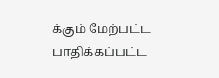க்கும் மேற்பட்ட பாதிக்கப்பட்ட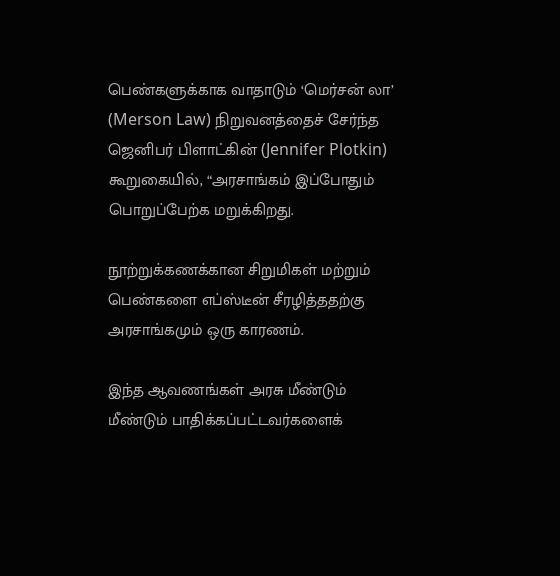பெண்களுக்காக வாதாடும் ‘மெர்சன் லா’ (Merson Law) நிறுவனத்தைச் சேர்ந்த ஜெனிபர் பிளாட்கின் (Jennifer Plotkin) கூறுகையில், “அரசாங்கம் இப்போதும் பொறுப்பேற்க மறுக்கிறது.

நூற்றுக்கணக்கான சிறுமிகள் மற்றும் பெண்களை எப்ஸ்டீன் சீரழித்ததற்கு அரசாங்கமும் ஒரு காரணம்.

இந்த ஆவணங்கள் அரசு மீண்டும் மீண்டும் பாதிக்கப்பட்டவர்களைக்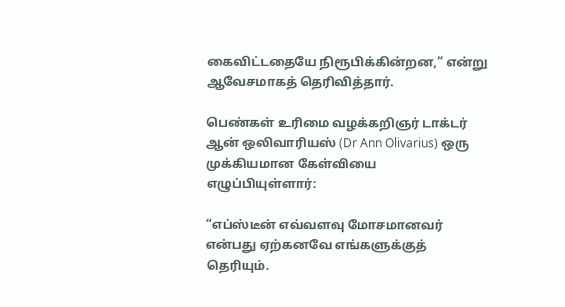கைவிட்டதையே நிரூபிக்கின்றன,” என்று ஆவேசமாகத் தெரிவித்தார்.

பெண்கள் உரிமை வழக்கறிஞர் டாக்டர் ஆன் ஒலிவாரியஸ் (Dr Ann Olivarius) ஒரு முக்கியமான கேள்வியை எழுப்பியுள்ளார்:

“எப்ஸ்டீன் எவ்வளவு மோசமானவர் என்பது ஏற்கனவே எங்களுக்குத் தெரியும்.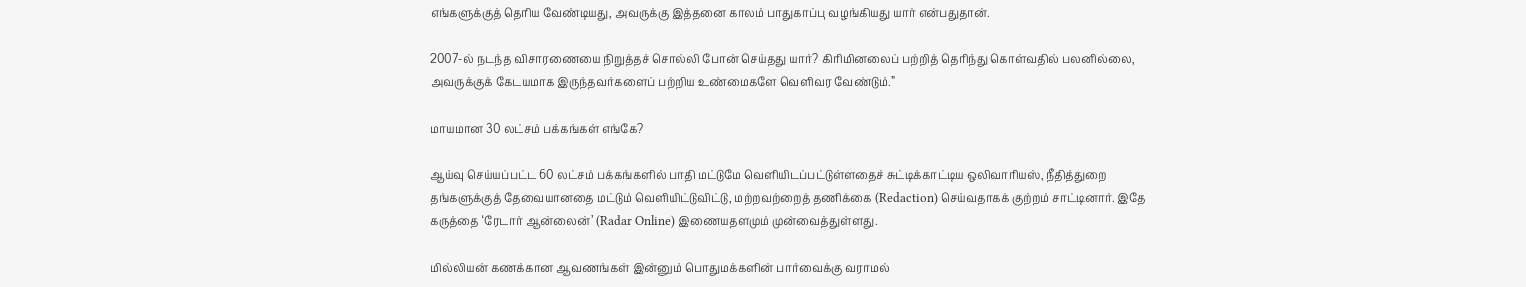எங்களுக்குத் தெரிய வேண்டியது, அவருக்கு இத்தனை காலம் பாதுகாப்பு வழங்கியது யார் என்பதுதான்.

2007-ல் நடந்த விசாரணையை நிறுத்தச் சொல்லி போன் செய்தது யார்? கிரிமினலைப் பற்றித் தெரிந்து கொள்வதில் பலனில்லை, அவருக்குக் கேடயமாக இருந்தவர்களைப் பற்றிய உண்மைகளே வெளிவர வேண்டும்.”

மாயமான 30 லட்சம் பக்கங்கள் எங்கே?

ஆய்வு செய்யப்பட்ட 60 லட்சம் பக்கங்களில் பாதி மட்டுமே வெளியிடப்பட்டுள்ளதைச் சுட்டிக்காட்டிய ஒலிவாரியஸ், நீதித்துறை தங்களுக்குத் தேவையானதை மட்டும் வெளியிட்டுவிட்டு, மற்றவற்றைத் தணிக்கை (Redaction) செய்வதாகக் குற்றம் சாட்டினார். இதே கருத்தை ‘ரேடார் ஆன்லைன்’ (Radar Online) இணையதளமும் முன்வைத்துள்ளது.

மில்லியன் கணக்கான ஆவணங்கள் இன்னும் பொதுமக்களின் பார்வைக்கு வராமல்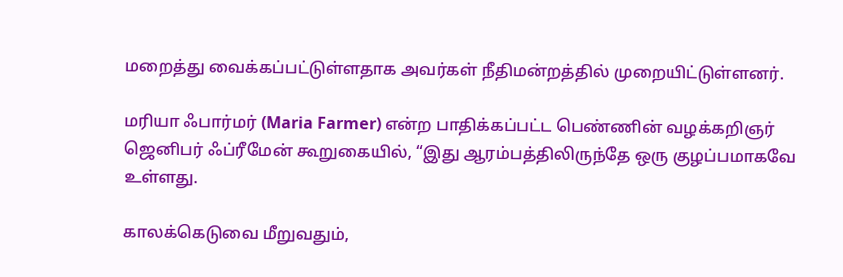மறைத்து வைக்கப்பட்டுள்ளதாக அவர்கள் நீதிமன்றத்தில் முறையிட்டுள்ளனர்.

மரியா ஃபார்மர் (Maria Farmer) என்ற பாதிக்கப்பட்ட பெண்ணின் வழக்கறிஞர் ஜெனிபர் ஃப்ரீமேன் கூறுகையில், “இது ஆரம்பத்திலிருந்தே ஒரு குழப்பமாகவே உள்ளது.

காலக்கெடுவை மீறுவதும்,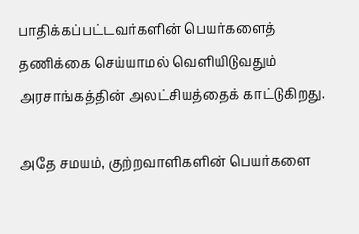பாதிக்கப்பட்டவர்களின் பெயர்களைத் தணிக்கை செய்யாமல் வெளியிடுவதும் அரசாங்கத்தின் அலட்சியத்தைக் காட்டுகிறது.

அதே சமயம், குற்றவாளிகளின் பெயர்களை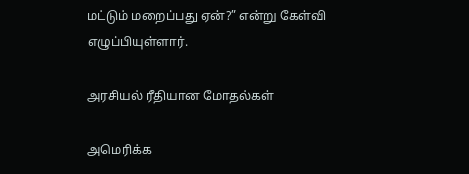மட்டும் மறைப்பது ஏன்?” என்று கேள்வி எழுப்பியுள்ளார்.

அரசியல் ரீதியான மோதல்கள்

அமெரிக்க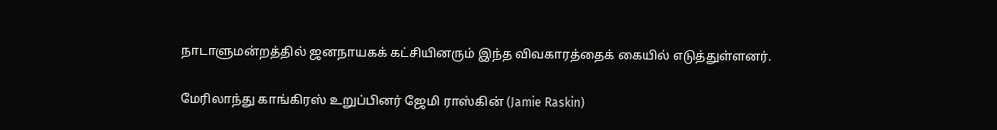நாடாளுமன்றத்தில் ஜனநாயகக் கட்சியினரும் இந்த விவகாரத்தைக் கையில் எடுத்துள்ளனர்.

மேரிலாந்து காங்கிரஸ் உறுப்பினர் ஜேமி ராஸ்கின் (Jamie Raskin)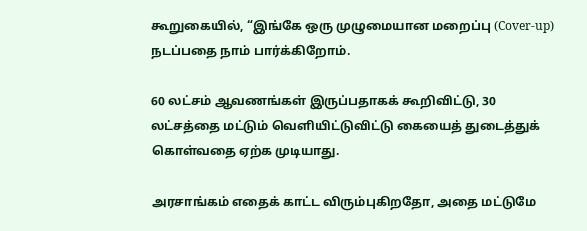கூறுகையில், “இங்கே ஒரு முழுமையான மறைப்பு (Cover-up) நடப்பதை நாம் பார்க்கிறோம்.

60 லட்சம் ஆவணங்கள் இருப்பதாகக் கூறிவிட்டு, 30 லட்சத்தை மட்டும் வெளியிட்டுவிட்டு கையைத் துடைத்துக் கொள்வதை ஏற்க முடியாது.

அரசாங்கம் எதைக் காட்ட விரும்புகிறதோ, அதை மட்டுமே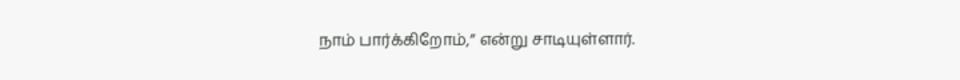நாம் பார்க்கிறோம்,” என்று சாடியுள்ளார்.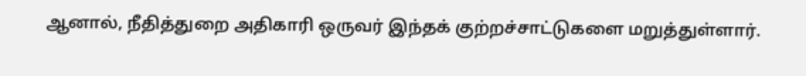ஆனால், நீதித்துறை அதிகாரி ஒருவர் இந்தக் குற்றச்சாட்டுகளை மறுத்துள்ளார்.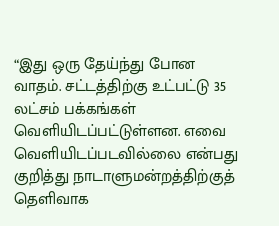“இது ஒரு தேய்ந்து போன வாதம். சட்டத்திற்கு உட்பட்டு 35 லட்சம் பக்கங்கள் வெளியிடப்பட்டுள்ளன. எவை வெளியிடப்படவில்லை என்பது குறித்து நாடாளுமன்றத்திற்குத் தெளிவாக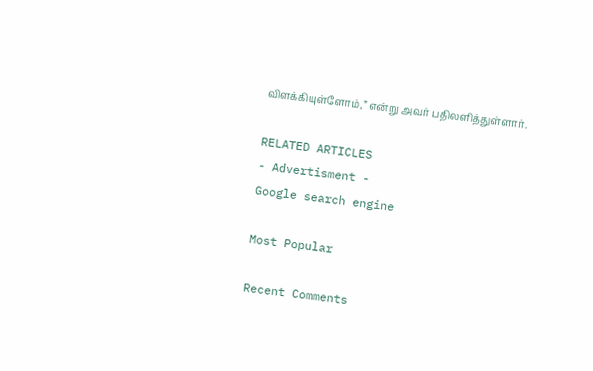விளக்கியுள்ளோம்,” என்று அவர் பதிலளித்துள்ளார்.

RELATED ARTICLES
- Advertisment -
Google search engine

Most Popular

Recent Comments